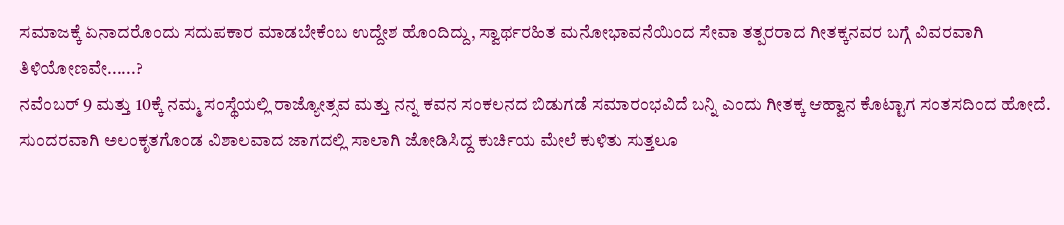ಸಮಾಜಕ್ಕೆ ಏನಾದರೊಂದು ಸದುಪಕಾರ ಮಾಡಬೇಕೆಂಬ ಉದ್ದೇಶ ಹೊಂದಿದ್ದು, ಸ್ವಾರ್ಥರಹಿತ ಮನೋಭಾವನೆಯಿಂದ ಸೇವಾ ತತ್ಪರರಾದ ಗೀತಕ್ಕನವರ ಬಗ್ಗೆ ವಿವರವಾಗಿ ತಿಳಿಯೋಣವೇ......?
ನವೆಂಬರ್ 9 ಮತ್ತು 10ಕ್ಕೆ ನಮ್ಮ ಸಂಸ್ಥೆಯಲ್ಲಿ ರಾಜ್ಯೋತ್ಸವ ಮತ್ತು ನನ್ನ ಕವನ ಸಂಕಲನದ ಬಿಡುಗಡೆ ಸಮಾರಂಭವಿದೆ ಬನ್ನಿ ಎಂದು ಗೀತಕ್ಕ ಆಹ್ವಾನ ಕೊಟ್ಟಾಗ ಸಂತಸದಿಂದ ಹೋದೆ. ಸುಂದರವಾಗಿ ಅಲಂಕೃತಗೊಂಡ ವಿಶಾಲವಾದ ಜಾಗದಲ್ಲಿ ಸಾಲಾಗಿ ಜೋಡಿಸಿದ್ದ ಕುರ್ಚಿಯ ಮೇಲೆ ಕುಳಿತು ಸುತ್ತಲೂ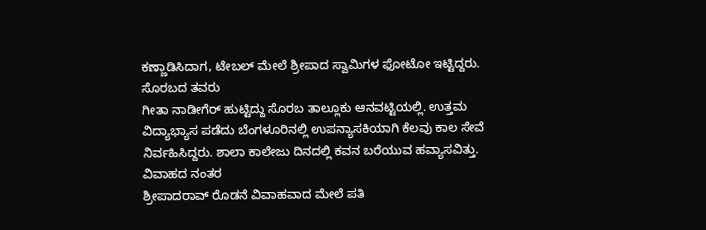ಕಣ್ಣಾಡಿಸಿದಾಗ, ಟೇಬಲ್ ಮೇಲೆ ಶ್ರೀಪಾದ ಸ್ವಾಮಿಗಳ ಫೋಟೋ ಇಟ್ಟಿದ್ದರು.
ಸೊರಬದ ತವರು
ಗೀತಾ ನಾಡೀಗೆರ್ ಹುಟ್ಟಿದ್ದು ಸೊರಬ ತಾಲ್ಲೂಕು ಆನವಟ್ಟಿಯಲ್ಲಿ. ಉತ್ತಮ ವಿದ್ಯಾಭ್ಯಾಸ ಪಡೆದು ಬೆಂಗಳೂರಿನಲ್ಲಿ ಉಪನ್ಯಾಸಕಿಯಾಗಿ ಕೆಲವು ಕಾಲ ಸೇವೆ ನಿರ್ವಹಿಸಿದ್ದರು. ಶಾಲಾ ಕಾಲೇಜು ದಿನದಲ್ಲಿ ಕವನ ಬರೆಯುವ ಹವ್ಯಾಸವಿತ್ತು.
ವಿವಾಹದ ನಂತರ
ಶ್ರೀಪಾದರಾವ್ ರೊಡನೆ ವಿವಾಹವಾದ ಮೇಲೆ ಪತಿ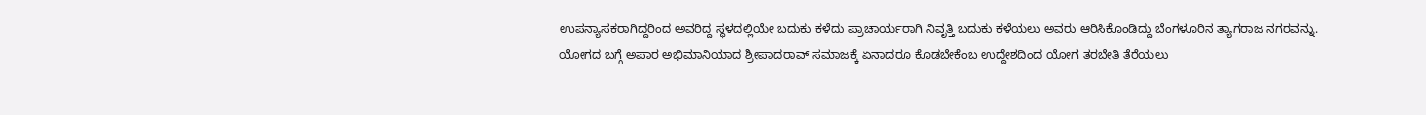ಉಪನ್ಯಾಸಕರಾಗಿದ್ದರಿಂದ ಅವರಿದ್ದ ಸ್ಥಳದಲ್ಲಿಯೇ ಬದುಕು ಕಳೆದು ಪ್ರಾಚಾರ್ಯರಾಗಿ ನಿವೃತ್ತಿ ಬದುಕು ಕಳೆಯಲು ಅವರು ಆರಿಸಿಕೊಂಡಿದ್ದು ಬೆಂಗಳೂರಿನ ತ್ಯಾಗರಾಜ ನಗರವನ್ನು.
ಯೋಗದ ಬಗ್ಗೆ ಅಪಾರ ಅಭಿಮಾನಿಯಾದ ಶ್ರೀಪಾದರಾವ್ ಸಮಾಜಕ್ಕೆ ಏನಾದರೂ ಕೊಡಬೇಕೆಂಬ ಉದ್ದೇಶದಿಂದ ಯೋಗ ತರಬೇತಿ ತೆರೆಯಲು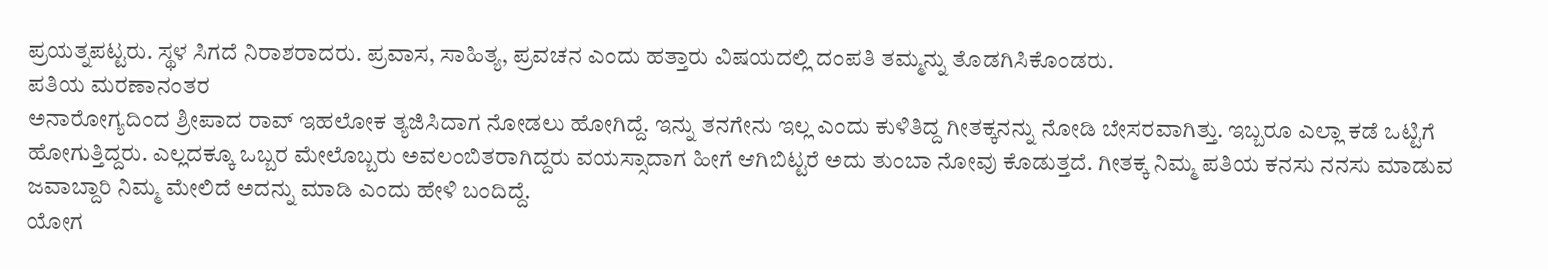ಪ್ರಯತ್ನಪಟ್ಟರು. ಸ್ಥಳ ಸಿಗದೆ ನಿರಾಶರಾದರು. ಪ್ರವಾಸ, ಸಾಹಿತ್ಯ, ಪ್ರವಚನ ಎಂದು ಹತ್ತಾರು ವಿಷಯದಲ್ಲಿ ದಂಪತಿ ತಮ್ಮನ್ನು ತೊಡಗಿಸಿಕೊಂಡರು.
ಪತಿಯ ಮರಣಾನಂತರ
ಅನಾರೋಗ್ಯದಿಂದ ಶ್ರೀಪಾದ ರಾವ್ ಇಹಲೋಕ ತ್ಯಜಿಸಿದಾಗ ನೋಡಲು ಹೋಗಿದ್ದೆ. ಇನ್ನು ತನಗೇನು ಇಲ್ಲ ಎಂದು ಕುಳಿತಿದ್ದ ಗೀತಕ್ಕನನ್ನು ನೋಡಿ ಬೇಸರವಾಗಿತ್ತು. ಇಬ್ಬರೂ ಎಲ್ಲಾ ಕಡೆ ಒಟ್ಟಿಗೆ ಹೋಗುತ್ತಿದ್ದರು. ಎಲ್ಲದಕ್ಕೂ ಒಬ್ಬರ ಮೇಲೊಬ್ಬರು ಅವಲಂಬಿತರಾಗಿದ್ದರು ವಯಸ್ಸಾದಾಗ ಹೀಗೆ ಆಗಿಬಿಟ್ಟರೆ ಅದು ತುಂಬಾ ನೋವು ಕೊಡುತ್ತದೆ. ಗೀತಕ್ಕ ನಿಮ್ಮ ಪತಿಯ ಕನಸು ನನಸು ಮಾಡುವ ಜವಾಬ್ದಾರಿ ನಿಮ್ಮ ಮೇಲಿದೆ ಅದನ್ನು ಮಾಡಿ ಎಂದು ಹೇಳಿ ಬಂದಿದ್ದೆ.
ಯೋಗ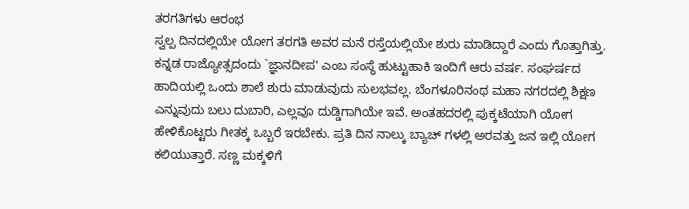ತರಗತಿಗಳು ಆರಂಭ
ಸ್ವಲ್ಪ ದಿನದಲ್ಲಿಯೇ ಯೋಗ ತರಗತಿ ಅವರ ಮನೆ ರಸ್ತೆಯಲ್ಲಿಯೇ ಶುರು ಮಾಡಿದ್ದಾರೆ ಎಂದು ಗೊತ್ತಾಗಿತ್ತು. ಕನ್ನಡ ರಾಜ್ಯೋತ್ಸದಂದು `ಜ್ಞಾನದೀಪ' ಎಂಬ ಸಂಸ್ಥೆ ಹುಟ್ಟುಹಾಕಿ ಇಂದಿಗೆ ಆರು ವರ್ಷ. ಸಂಘರ್ಷದ ಹಾದಿಯಲ್ಲಿ ಒಂದು ಶಾಲೆ ಶುರು ಮಾಡುವುದು ಸುಲಭವಲ್ಲ. ಬೆಂಗಳೂರಿನಂಥ ಮಹಾ ನಗರದಲ್ಲಿ ಶಿಕ್ಷಣ ಎನ್ನುವುದು ಬಲು ದುಬಾರಿ, ಎಲ್ಲವೂ ದುಡ್ಡಿಗಾಗಿಯೇ ಇವೆ. ಅಂತಹದರಲ್ಲಿ ಪುಕ್ಕಟೆಯಾಗಿ ಯೋಗ ಹೇಳಿಕೊಟ್ಟರು ಗೀತಕ್ಕ ಒಬ್ಬರೆ ಇರಬೇಕು. ಪ್ರತಿ ದಿನ ನಾಲ್ಕು ಬ್ಯಾಚ್ ಗಳಲ್ಲಿ ಅರವತ್ತು ಜನ ಇಲ್ಲಿ ಯೋಗ ಕಲಿಯುತ್ತಾರೆ. ಸಣ್ಣ ಮಕ್ಕಳಿಗೆ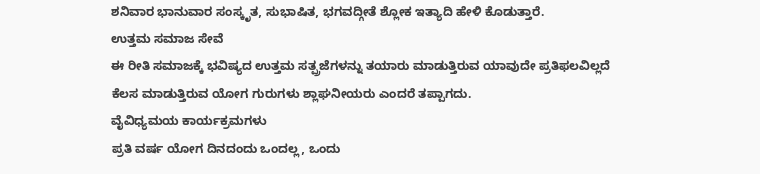ಶನಿವಾರ ಭಾನುವಾರ ಸಂಸ್ಕೃತ, ಸುಭಾಷಿತ, ಭಗವದ್ಗೀತೆ ಶ್ಲೋಕ ಇತ್ಯಾದಿ ಹೇಳಿ ಕೊಡುತ್ತಾರೆ.
ಉತ್ತಮ ಸಮಾಜ ಸೇವೆ
ಈ ರೀತಿ ಸಮಾಜಕ್ಕೆ ಭವಿಷ್ಯದ ಉತ್ತಮ ಸತ್ಪ್ರಜೆಗಳನ್ನು ತಯಾರು ಮಾಡುತ್ತಿರುವ ಯಾವುದೇ ಪ್ರತಿಫಲವಿಲ್ಲದೆ ಕೆಲಸ ಮಾಡುತ್ತಿರುವ ಯೋಗ ಗುರುಗಳು ಶ್ಲಾಘನೀಯರು ಎಂದರೆ ತಪ್ಪಾಗದು.
ವೈವಿಧ್ಯಮಯ ಕಾರ್ಯಕ್ರಮಗಳು
ಪ್ರತಿ ವರ್ಷ ಯೋಗ ದಿನದಂದು ಒಂದಲ್ಲ, ಒಂದು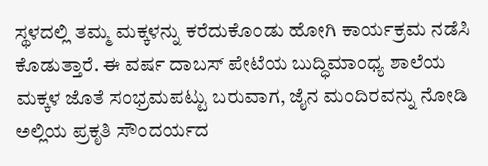ಸ್ಥಳದಲ್ಲಿ ತಮ್ಮ ಮಕ್ಕಳನ್ನು ಕರೆದುಕೊಂಡು ಹೋಗಿ ಕಾರ್ಯಕ್ರಮ ನಡೆಸಿ ಕೊಡುತ್ತಾರೆ. ಈ ವರ್ಷ ದಾಬಸ್ ಪೇಟೆಯ ಬುದ್ಧಿಮಾಂಧ್ಯ ಶಾಲೆಯ ಮಕ್ಕಳ ಜೊತೆ ಸಂಭ್ರಮಪಟ್ಟು ಬರುವಾಗ, ಜೈನ ಮಂದಿರವನ್ನು ನೋಡಿ ಅಲ್ಲಿಯ ಪ್ರಕೃತಿ ಸೌಂದರ್ಯದ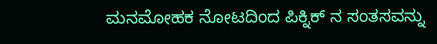ಮನಮೋಹಕ ನೋಟದಿಂದ ಪಿಕ್ನಿಕ್ ನ ಸಂತಸವನ್ನು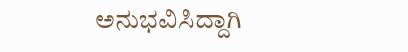ಅನುಭವಿಸಿದ್ದಾಗಿ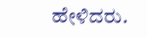ಹೇಳಿದರು.